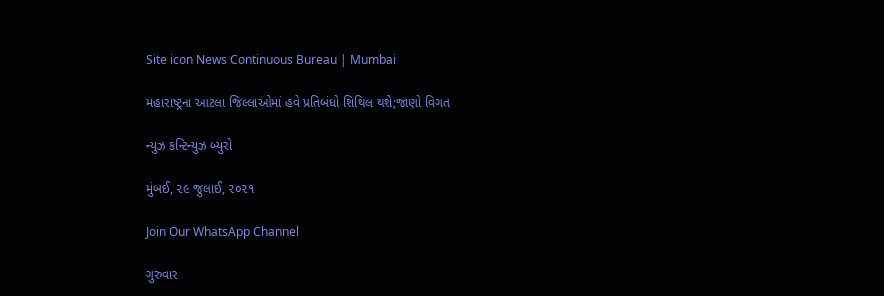Site icon News Continuous Bureau | Mumbai

મહારાષ્ટ્રના આટલા જિલ્લાઓમાં હવે પ્રતિબંધો શિથિલ થશે;જાણો વિગત

ન્યુઝ કન્ટિન્યુઝ બ્યુરો

મુંબઈ, ૨૯ જુલાઈ, ૨૦૨૧

Join Our WhatsApp Channel

ગુરુવાર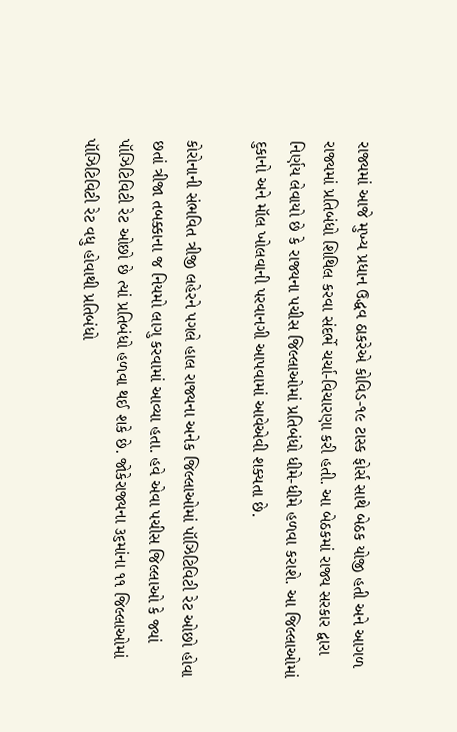રાજ્યમાં આજે મુખ્ય પ્રધાન ઉદ્ધવ ઠાકરેએ કોવિડ-૧૯ ટાસ્ક ફોર્સ સાથે બેઠક યોજી હતી અને આગળ રાજ્યમાં પ્રતિબંધો શિથિલ કરવા સંદર્ભે ચર્ચા-વિચારણા કરી હતી. આ બેઠકમાં રાજ્ય સરકાર દ્વારા નિર્ણય લેવાયો છે કે રાજ્યના પચીસ જિલ્લાઓમાં પ્રતિબંધો ધીમે-ધીમે હળવા કરાશે. આ જિલ્લાઓમાં દુકાનો અને મૉલ ખોલવાની પરવાનગી આપવામાં આવેએવી શક્યતા છે.

કોરોનાની સંભવિત ત્રીજી લહેરને પગલે હાલ રાજ્યના અનેક જિલ્લાઓમાં પૉઝિટિવિટી રેટ ઓછો હોવા છતાં ત્રીજા તબક્કાના જ નિયમો લાગુ કરવામાં આવ્યા હતા. હવે એવા પચીસ જિલ્લાઓ કે જ્યાં પૉઝિટિવિટી રેટ ઓછો છે ત્યાં પ્રતિબંધો હળવા થઈ શકે છે. જોકેરાજ્યના ૩૬માંના ૧૧ જિલ્લાઓમાં પૉઝિટિવિટી રેટ વધુ હોવાથી પ્રતિબંધો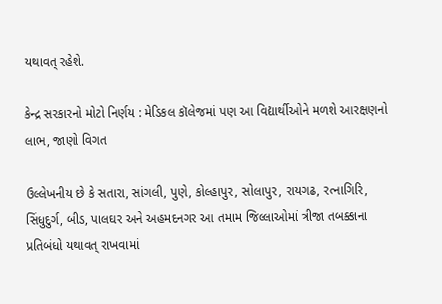યથાવત્ રહેશે.

કેન્દ્ર સરકારનો મોટો નિર્ણય : મેડિકલ કૉલેજમાં પણ આ વિદ્યાર્થીઓને મળશે આરક્ષણનો લાભ, જાણો વિગત

ઉલ્લેખનીય છે કે સતારા, સાંગલી, પુણે, કોલ્હાપુર, સોલાપુર, રાયગઢ, રત્નાગિરિ, સિંધુદુર્ગ, બીડ, પાલઘર અને અહમદનગર આ તમામ જિલ્લાઓમાં ત્રીજા તબક્કાના પ્રતિબંધો યથાવત્ રાખવામાં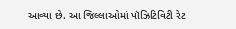આવ્યા છે. આ જિલ્લાઓમાં પૉઝિટિવિટી રેટ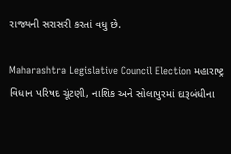રાજ્યની સરાસરી કરતાં વધુ છે.

Maharashtra Legislative Council Election મહારાષ્ટ્ર વિધાન પરિષદ ચૂંટણી, નાશિક અને સોલાપુરમાં દારૂબંધીના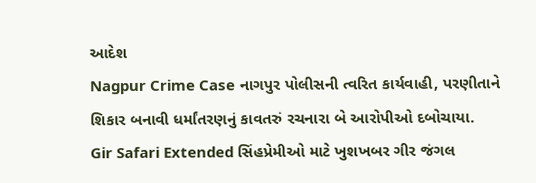આદેશ
Nagpur Crime Case નાગપુર પોલીસની ત્વરિત કાર્યવાહી, પરણીતાને શિકાર બનાવી ધર્માંતરણનું કાવતરું રચનારા બે આરોપીઓ દબોચાયા.
Gir Safari Extended સિંહપ્રેમીઓ માટે ખુશખબર ગીર જંગલ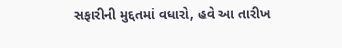સફારીની મુદ્દતમાં વધારો, હવે આ તારીખ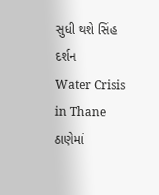સુધી થશે સિંહ દર્શન
Water Crisis in Thane ઠાણેમાં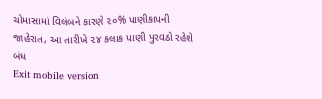ચોમાસામાં વિલંબને કારણે ૨૦% પાણીકાપની જાહેરાત, આ તારીખે ૨૪ કલાક પાણી પુરવઠો રહેશે બંધ
Exit mobile version